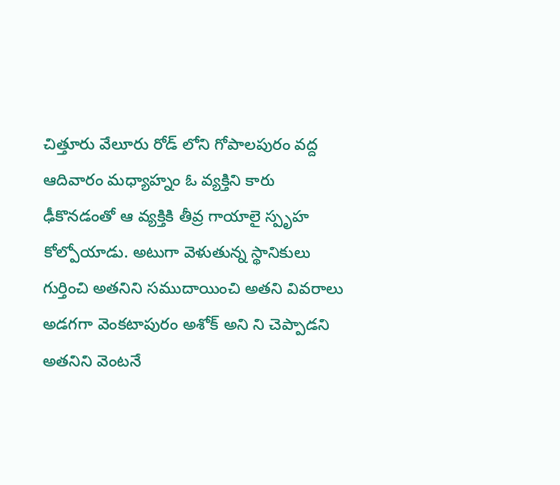చిత్తూరు వేలూరు రోడ్ లోని గోపాలపురం వద్ద ఆదివారం మధ్యాహ్నం ఓ వ్యక్తిని కారు ఢీకొనడంతో ఆ వ్యక్తికి తీవ్ర గాయాలై స్పృహ కోల్పోయాడు. అటుగా వెళుతున్న స్థానికులు గుర్తించి అతనిని సముదాయించి అతని వివరాలు అడగగా వెంకటాపురం అశోక్ అని ని చెప్పాడని అతనిని వెంటనే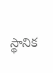స్థానిక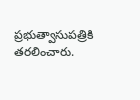ప్రభుత్వాసుపత్రికి తరలించారు.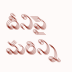దీనిపై మరిన్ని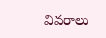వివరాలు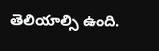తెలియాల్సి ఉంది.